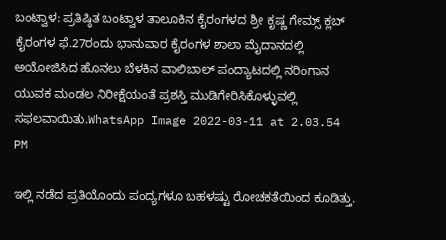ಬಂಟ್ವಾಳ: ಪ್ರತಿಷ್ಠಿತ ಬಂಟ್ವಾಳ ತಾಲೂಕಿನ ಕೈರಂಗಳದ ಶ್ರೀ ಕೃಷ್ಣ ಗೇಮ್ಸ್ ಕ್ಲಬ್ ಕೈರಂಗಳ ಫೆ.27ರಂದು ಭಾನುವಾರ ಕೈರಂಗಳ ಶಾಲಾ ಮೈದಾನದಲ್ಲಿ ಅಯೋಜಿಸಿದ ಹೊನಲು ಬೆಳಕಿನ ವಾಲಿಬಾಲ್ ಪಂದ್ಯಾಟದಲ್ಲಿ ನರಿಂಗಾನ ಯುವಕ ಮಂಡಲ ನಿರೀಕ್ಷೆಯಂತೆ ಪ್ರಶಸ್ತಿ ಮುಡಿಗೇರಿಸಿಕೊಳ್ಳುವಲ್ಲಿ ಸಫಲವಾಯಿತು.WhatsApp Image 2022-03-11 at 2.03.54 PM

ಇಲ್ಲಿ ನಡೆದ ಪ್ರತಿಯೊಂದು ಪಂದ್ಯಗಳೂ ಬಹಳಷ್ಟು ರೋಚಕತೆಯಿಂದ ಕೂಡಿತ್ತು.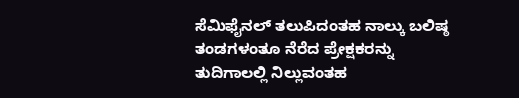ಸೆಮಿಫೈನಲ್‌ ತಲುಪಿದಂತಹ ನಾಲ್ಕು ಬಲಿಷ್ಠ ತಂಡಗಳಂತೂ ನೆರೆದ ಪ್ರೇಕ್ಷಕರನ್ನು ತುದಿಗಾಲಲ್ಲಿ ನಿಲ್ಲುವಂತಹ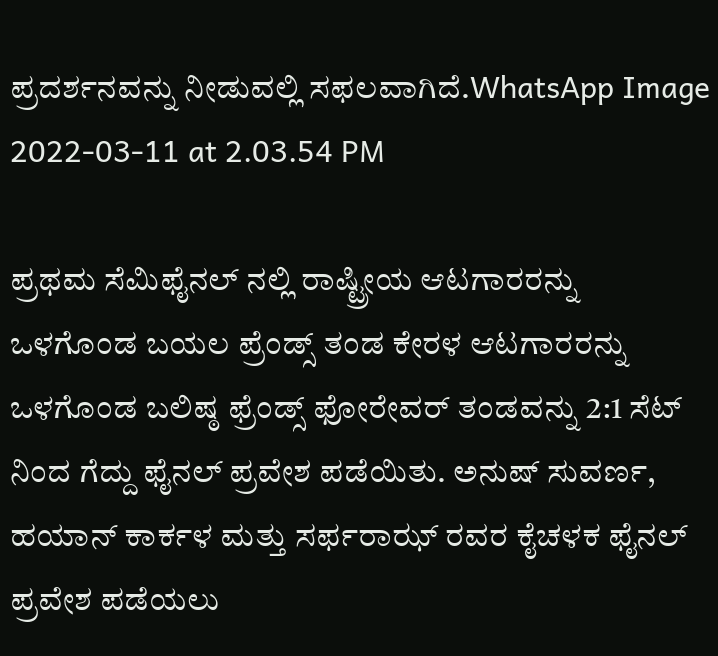ಪ್ರದರ್ಶನವನ್ನು ನೀಡುವಲ್ಲಿ ಸಫಲವಾಗಿದೆ.WhatsApp Image 2022-03-11 at 2.03.54 PM

ಪ್ರಥಮ ಸೆಮಿಫೈನಲ್ ನಲ್ಲಿ ರಾಷ್ಟ್ರೀಯ ಆಟಗಾರರನ್ನು ಒಳಗೊಂಡ ಬಯಲ ಪ್ರೆಂಡ್ಸ್ ತಂಡ ಕೇರಳ ಆಟಗಾರರನ್ನು ಒಳಗೊಂಡ ಬಲಿಷ್ಠ ಫ್ರೆಂಡ್ಸ್ ಫೋರೇವರ್ ತಂಡವನ್ನು 2:1 ಸೆಟ್ ನಿಂದ ಗೆದ್ದು ಫೈನಲ್ ಪ್ರವೇಶ ಪಡೆಯಿತು. ಅನುಷ್ ಸುವರ್ಣ, ಹಯಾನ್ ಕಾರ್ಕಳ ಮತ್ತು ಸರ್ಫರಾಝ್ ರವರ ಕೈಚಳಕ ಫೈನಲ್ ಪ್ರವೇಶ ಪಡೆಯಲು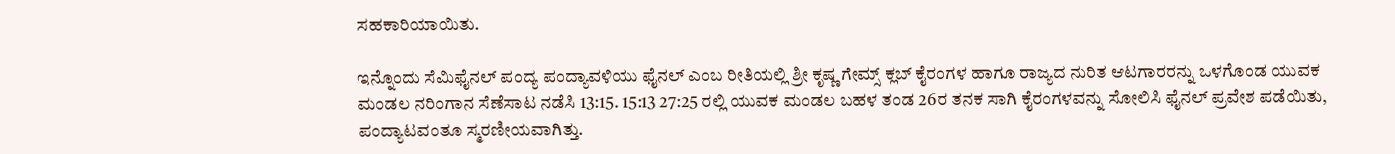ಸಹಕಾರಿಯಾಯಿತು.

ಇನ್ನೊಂದು ಸೆಮಿಫೈನಲ್ ಪಂದ್ಯ ಪಂದ್ಯಾವಳಿಯು ಫೈನಲ್ ಎಂಬ ರೀತಿಯಲ್ಲಿ ಶ್ರೀ ಕೃಷ್ಣ ಗೇಮ್ಸ್ ಕ್ಲಬ್ ಕೈರಂಗಳ ಹಾಗೂ ರಾಜ್ಯದ ನುರಿತ ಆಟಗಾರರನ್ನು ಒಳಗೊಂಡ ಯುವಕ ಮಂಡಲ ನರಿಂಗಾನ ಸೆಣೆಸಾಟ ನಡೆಸಿ 13:15. 15:13 27:25 ರಲ್ಲಿ ಯುವಕ ಮಂಡಲ ಬಹಳ ತಂಡ 26ರ ತನಕ ಸಾಗಿ ಕೈರಂಗಳವನ್ನು ಸೋಲಿಸಿ ಫೈನಲ್ ಪ್ರವೇಶ ಪಡೆಯಿತು, ಪಂದ್ಯಾಟವಂತೂ ಸ್ಮರಣೀಯವಾಗಿತ್ತು.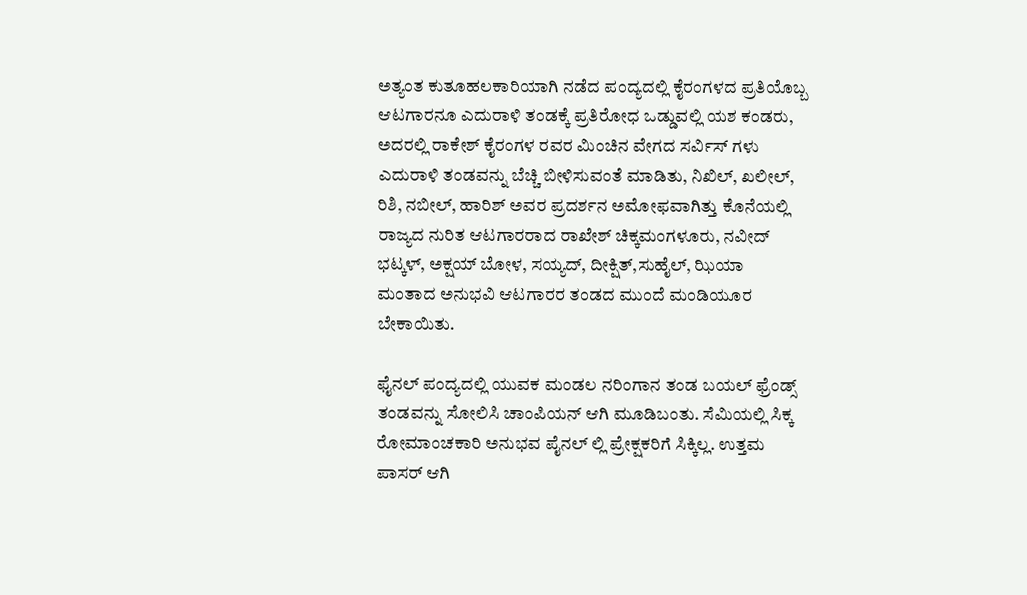ಅತ್ಯಂತ ಕುತೂಹಲಕಾರಿಯಾಗಿ ನಡೆದ ಪಂದ್ಯದಲ್ಲಿ ಕೈರಂಗಳದ ಪ್ರತಿಯೊಬ್ಬ ಆಟಗಾರನೂ ಎದುರಾಳಿ ತಂಡಕ್ಕೆ ಪ್ರತಿರೋಧ ಒಡ್ಡುವಲ್ಲಿ ಯಶ ಕಂಡರು‌, ಅದರಲ್ಲಿ ರಾಕೇಶ್ ಕೈರಂಗಳ ರವರ ಮಿಂಚಿನ ವೇಗದ ಸರ್ವಿಸ್ ಗಳು ಎದುರಾಳಿ ತಂಡವನ್ನು ಬೆಚ್ಚಿ ಬೀಳಿಸುವಂತೆ ಮಾಡಿತು, ನಿಖಿಲ್, ಖಲೀಲ್, ರಿಶಿ, ನಬೀಲ್, ಹಾರಿಶ್ ಅವರ ಪ್ರದರ್ಶನ ಅಮೋಫವಾಗಿತ್ತು ಕೊನೆಯಲ್ಲಿ‌ ರಾಜ್ಯದ ನುರಿತ ಆಟಗಾರರಾದ ರಾಖೇಶ್ ಚಿಕ್ಕಮಂಗಳೂರು, ನವೀದ್ ಭಟ್ಕಳ್, ಅಕ್ಷಯ್ ಬೋಳ, ಸಯ್ಯದ್, ದೀಕ್ಷಿತ್,ಸುಹೈಲ್, ಝಿಯಾ ಮಂತಾದ ಅನುಭವಿ ಆಟಗಾರರ ತಂಡದ ಮುಂದೆ ಮಂಡಿಯೂರ ಬೇಕಾಯಿತು.

ಫೈನಲ್ ಪಂದ್ಯದಲ್ಲಿ ಯುವಕ‌ ಮಂಡಲ ನರಿಂಗಾನ ತಂಡ ಬಯಲ್ ಫ್ರೆಂಡ್ಸ್ ತಂಡವನ್ನು ಸೋಲಿಸಿ ಚಾಂಪಿಯನ್ ಆಗಿ ಮೂಡಿಬಂತು. ಸೆಮಿಯಲ್ಲಿ ಸಿಕ್ಕ ರೋಮಾಂಚಕಾರಿ ಅನುಭವ ಪೈನಲ್ ಲ್ಲಿ ಪ್ರೇಕ್ಷಕರಿಗೆ ಸಿಕ್ಕಿಲ್ಲ. ಉತ್ತಮ ಪಾಸರ್ ಆಗಿ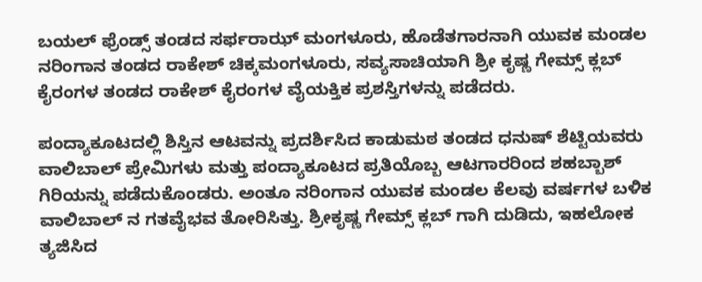ಬಯಲ್ ಫ್ರೆಂಡ್ಸ್ ತಂಡದ ಸರ್ಫರಾಝ್ ಮಂಗಳೂರು, ಹೊಡೆತಗಾರನಾಗಿ ಯುವಕ ಮಂಡಲ ನರಿಂಗಾನ ತಂಡದ ರಾಕೇಶ್ ಚಿಕ್ಕಮಂಗಳೂರು, ಸವ್ಯಸಾಚಿಯಾಗಿ ಶ್ರೀ ಕೃಷ್ಣ ಗೇಮ್ಸ್ ಕ್ಲಬ್ ಕೈರಂಗಳ ತಂಡದ ರಾಕೇಶ್ ಕೈರಂಗಳ ವೈಯಕ್ತಿಕ ಪ್ರಶಸ್ತಿಗಳನ್ನು ಪಡೆದರು.

ಪಂದ್ಯಾಕೂಟದಲ್ಲಿ ಶಿಸ್ತಿನ ಆಟವನ್ನು ಪ್ರದರ್ಶಿಸಿದ ಕಾಡುಮಠ ತಂಡದ ಧನುಷ್ ಶೆಟ್ಟಿಯವರು ವಾಲಿಬಾಲ್ ಪ್ರೇಮಿಗಳು ಮತ್ತು ಪಂದ್ಯಾಕೂಟದ ಪ್ರತಿಯೊಬ್ಬ ಆಟಗಾರರಿಂದ ಶಹಬ್ಬಾಶ್ ಗಿರಿಯನ್ನು ಪಡೆದುಕೊಂಡರು. ಅಂತೂ ನರಿಂಗಾನ ಯುವಕ ಮಂಡಲ ಕೆಲವು ವರ್ಷಗಳ ಬಳಿಕ ವಾಲಿಬಾಲ್ ನ ಗತವೈಭವ ತೋರಿಸಿತ್ತು. ಶ್ರೀಕೃಷ್ಣ ಗೇಮ್ಸ್ ಕ್ಲಬ್ ಗಾಗಿ ದುಡಿದು, ಇಹಲೋಕ ತ್ಯಜಿಸಿದ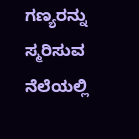ಗಣ್ಯರನ್ನು ಸ್ಮರಿಸುವ ನೆಲೆಯಲ್ಲಿ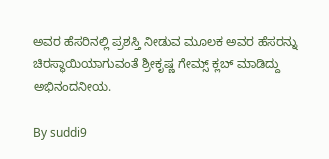ಅವರ ಹೆಸರಿನಲ್ಲಿ ಪ್ರಶಸ್ತಿ ನೀಡುವ ಮೂಲಕ ಅವರ ಹೆಸರನ್ನು ಚಿರಸ್ಥಾಯಿಯಾಗುವಂತೆ ಶ್ರೀಕೃಷ್ಣ ಗೇಮ್ಸ್ ಕ್ಲಬ್ ಮಾಡಿದ್ದು ಅಭಿನಂದನೀಯ.

By suddi9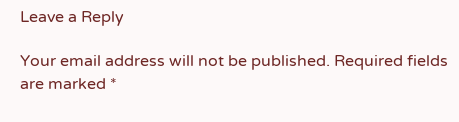Leave a Reply

Your email address will not be published. Required fields are marked *